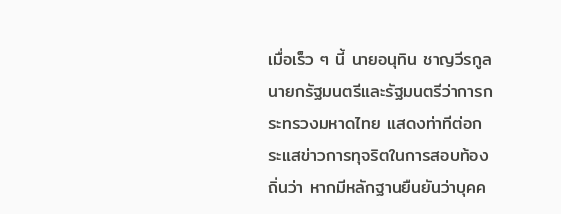เมื่อเร็ว ๆ นี้ นายอนุทิน ชาญวีรกูล นายกรัฐมนตรีและรัฐมนตรีว่าการกระทรวงมหาดไทย แสดงท่าทีต่อกระแสข่าวการทุจริตในการสอบท้องถิ่นว่า หากมีหลักฐานยืนยันว่าบุคค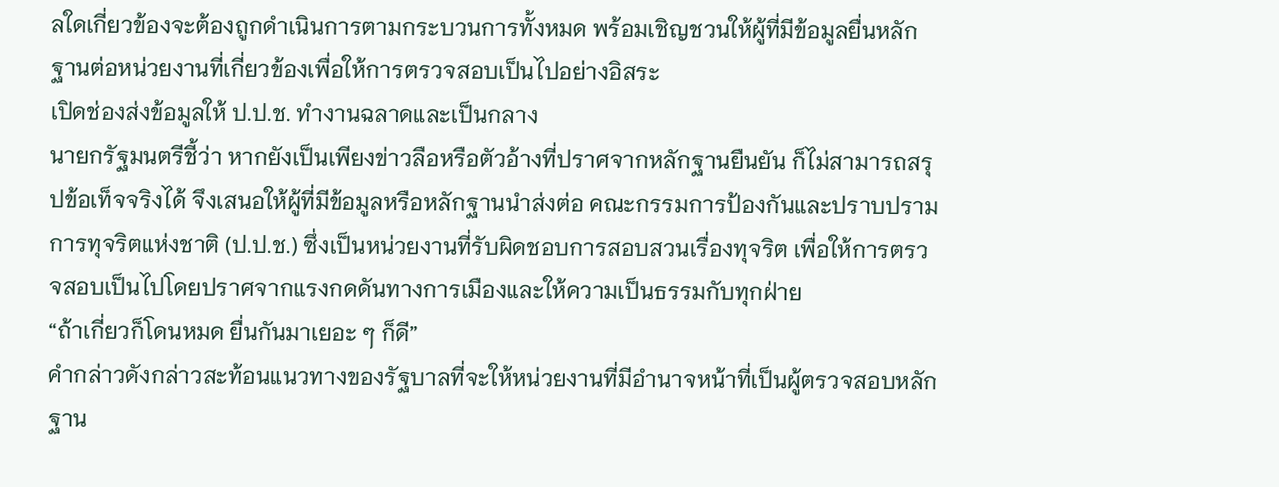ลใดเกี่ยวข้องจะต้องถูกดำเนินการตามกระบวนการทั้งหมด พร้อมเชิญชวนให้ผู้ที่มีข้อมูลยื่นหลักฐานต่อหน่วยงานที่เกี่ยวข้องเพื่อให้การตรวจสอบเป็นไปอย่างอิสระ
เปิดช่องส่งข้อมูลให้ ป.ป.ช. ทำงานฉลาดและเป็นกลาง
นายกรัฐมนตรีชี้ว่า หากยังเป็นเพียงข่าวลือหรือตัวอ้างที่ปราศจากหลักฐานยืนยัน ก็ไม่สามารถสรุปข้อเท็จจริงได้ จึงเสนอให้ผู้ที่มีข้อมูลหรือหลักฐานนำส่งต่อ คณะกรรมการป้องกันและปราบปรามการทุจริตแห่งชาติ (ป.ป.ช.) ซึ่งเป็นหน่วยงานที่รับผิดชอบการสอบสวนเรื่องทุจริต เพื่อให้การตรวจสอบเป็นไปโดยปราศจากแรงกดดันทางการเมืองและให้ความเป็นธรรมกับทุกฝ่าย
“ถ้าเกี่ยวก็โดนหมด ยื่นกันมาเยอะ ๆ ก็ดี”
คำกล่าวดังกล่าวสะท้อนแนวทางของรัฐบาลที่จะให้หน่วยงานที่มีอำนาจหน้าที่เป็นผู้ตรวจสอบหลักฐาน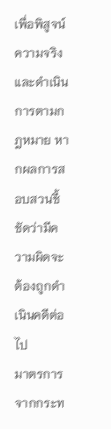เพื่อพิสูจน์ความจริงและดำเนินการตามกฎหมาย หากผลการสอบสวนชี้ชัดว่ามีความผิดจะต้องถูกดำเนินคดีต่อไป
มาตรการจากกระท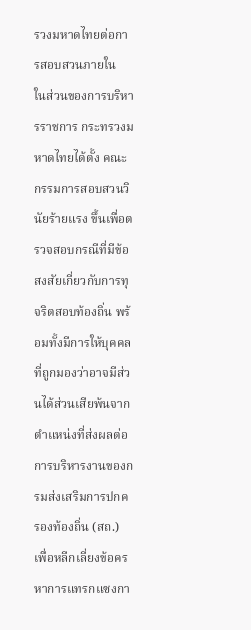รวงมหาดไทยต่อการสอบสวนภายใน
ในส่วนของการบริหารราชการ กระทรวงมหาดไทยได้ตั้ง คณะกรรมการสอบสวนวินัยร้ายแรง ขึ้นเพื่อตรวจสอบกรณีที่มีข้อสงสัยเกี่ยวกับการทุจริตสอบท้องถิ่น พร้อมทั้งมีการให้บุคคลที่ถูกมองว่าอาจมีส่วนได้ส่วนเสียพ้นจากตำแหน่งที่ส่งผลต่อการบริหารงานของกรมส่งเสริมการปกครองท้องถิ่น (สถ.) เพื่อหลีกเลี่ยงข้อครหาการแทรกแซงกา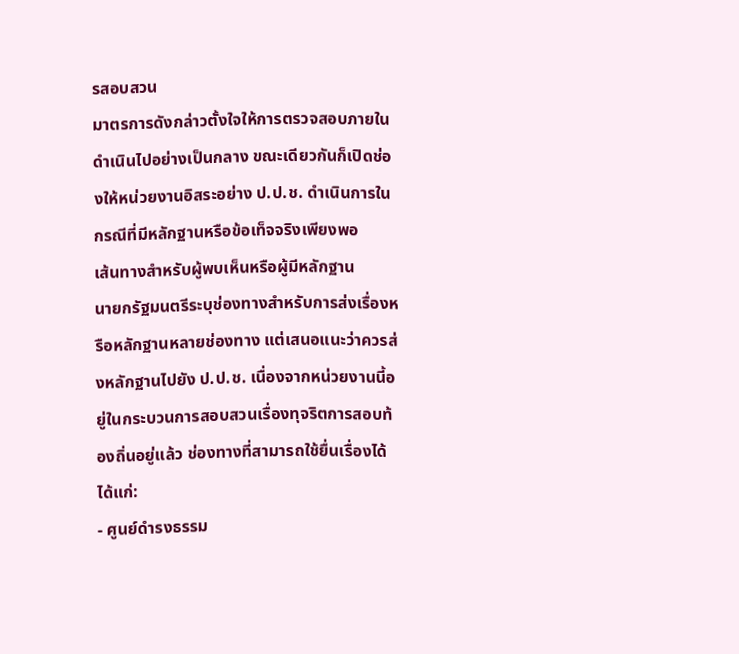รสอบสวน
มาตรการดังกล่าวตั้งใจให้การตรวจสอบภายในดำเนินไปอย่างเป็นกลาง ขณะเดียวกันก็เปิดช่องให้หน่วยงานอิสระอย่าง ป.ป.ช. ดำเนินการในกรณีที่มีหลักฐานหรือข้อเท็จจริงเพียงพอ
เส้นทางสำหรับผู้พบเห็นหรือผู้มีหลักฐาน
นายกรัฐมนตรีระบุช่องทางสำหรับการส่งเรื่องหรือหลักฐานหลายช่องทาง แต่เสนอแนะว่าควรส่งหลักฐานไปยัง ป.ป.ช. เนื่องจากหน่วยงานนี้อยู่ในกระบวนการสอบสวนเรื่องทุจริตการสอบท้องถิ่นอยู่แล้ว ช่องทางที่สามารถใช้ยื่นเรื่องได้ ได้แก่:
- ศูนย์ดำรงธรรม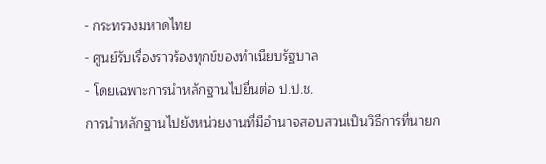- กระทรวงมหาดไทย
- ศูนย์รับเรื่องราวร้องทุกข์ของทำเนียบรัฐบาล
- โดยเฉพาะการนำหลักฐานไปยื่นต่อ ป.ป.ช.
การนำหลักฐานไปยังหน่วยงานที่มีอำนาจสอบสวนเป็นวิธีการที่นายก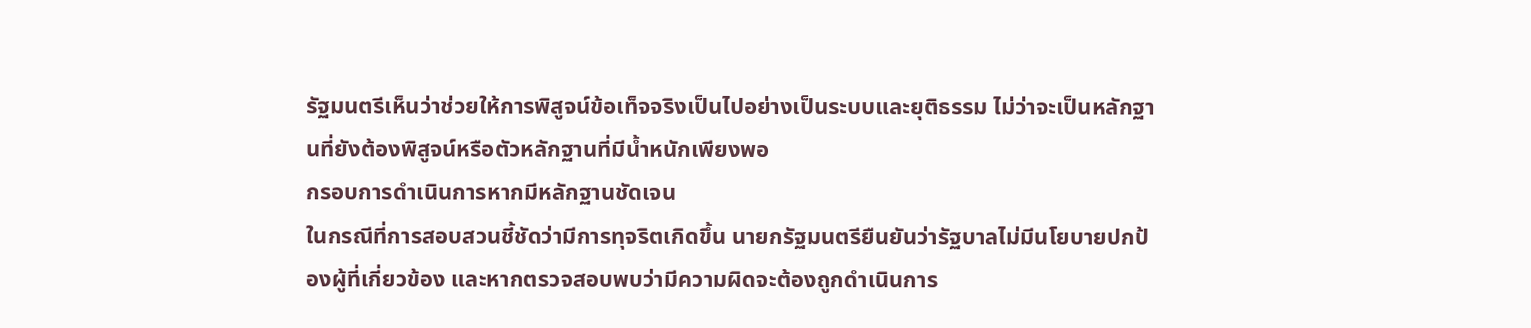รัฐมนตรีเห็นว่าช่วยให้การพิสูจน์ข้อเท็จจริงเป็นไปอย่างเป็นระบบและยุติธรรม ไม่ว่าจะเป็นหลักฐานที่ยังต้องพิสูจน์หรือตัวหลักฐานที่มีน้ำหนักเพียงพอ
กรอบการดำเนินการหากมีหลักฐานชัดเจน
ในกรณีที่การสอบสวนชี้ชัดว่ามีการทุจริตเกิดขึ้น นายกรัฐมนตรียืนยันว่ารัฐบาลไม่มีนโยบายปกป้องผู้ที่เกี่ยวข้อง และหากตรวจสอบพบว่ามีความผิดจะต้องถูกดำเนินการ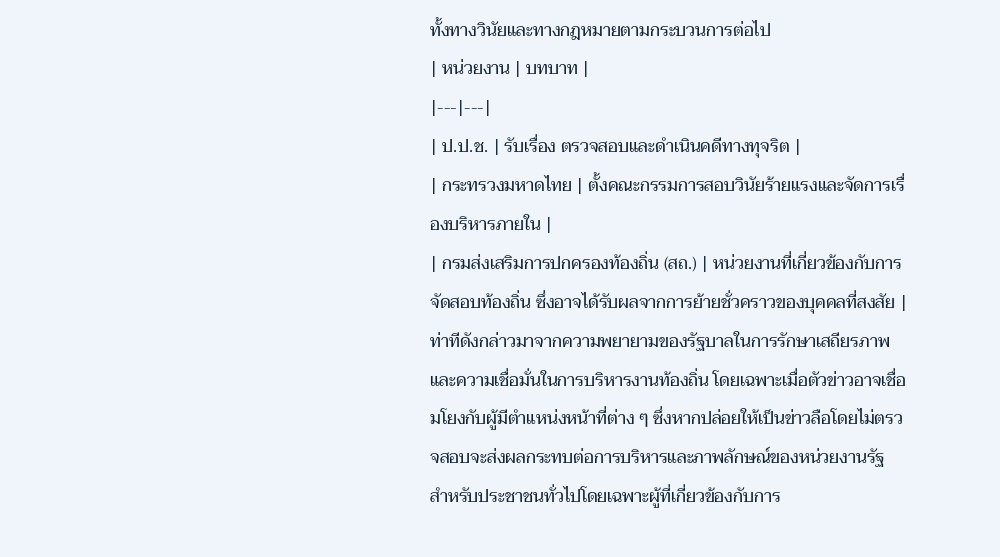ทั้งทางวินัยและทางกฎหมายตามกระบวนการต่อไป
| หน่วยงาน | บทบาท |
|---|---|
| ป.ป.ช. | รับเรื่อง ตรวจสอบและดำเนินคดีทางทุจริต |
| กระทรวงมหาดไทย | ตั้งคณะกรรมการสอบวินัยร้ายแรงและจัดการเรื่องบริหารภายใน |
| กรมส่งเสริมการปกครองท้องถิ่น (สถ.) | หน่วยงานที่เกี่ยวข้องกับการจัดสอบท้องถิ่น ซึ่งอาจได้รับผลจากการย้ายชั่วคราวของบุคคลที่สงสัย |
ท่าทีดังกล่าวมาจากความพยายามของรัฐบาลในการรักษาเสถียรภาพและความเชื่อมั่นในการบริหารงานท้องถิ่น โดยเฉพาะเมื่อตัวข่าวอาจเชื่อมโยงกับผู้มีตำแหน่งหน้าที่ต่าง ๆ ซึ่งหากปล่อยให้เป็นข่าวลือโดยไม่ตรวจสอบจะส่งผลกระทบต่อการบริหารและภาพลักษณ์ของหน่วยงานรัฐ
สำหรับประชาชนทั่วไปโดยเฉพาะผู้ที่เกี่ยวข้องกับการ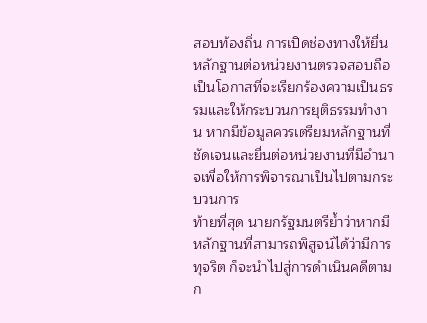สอบท้องถิ่น การเปิดช่องทางให้ยื่นหลักฐานต่อหน่วยงานตรวจสอบถือเป็นโอกาสที่จะเรียกร้องความเป็นธรรมและให้กระบวนการยุติธรรมทำงาน หากมีข้อมูลควรเตรียมหลักฐานที่ชัดเจนและยื่นต่อหน่วยงานที่มีอำนาจเพื่อให้การพิจารณาเป็นไปตามกระบวนการ
ท้ายที่สุด นายกรัฐมนตรีย้ำว่าหากมีหลักฐานที่สามารถพิสูจน์ได้ว่ามีการทุจริต ก็จะนำไปสู่การดำเนินคดีตามก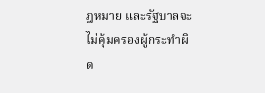ฎหมาย และรัฐบาลจะไม่คุ้มครองผู้กระทำผิด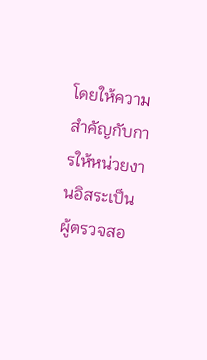โดยให้ความสำคัญกับการให้หน่วยงานอิสระเป็นผู้ตรวจสอ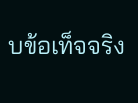บข้อเท็จจริง